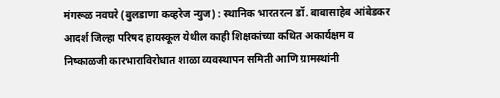मंगरूळ नवघरे (बुलडाणा कव्हरेज न्युज) : स्थानिक भारतरत्न डॉ. बाबासाहेब आंबेडकर आदर्श जिल्हा परिषद हायस्कूल येथील काही शिक्षकांच्या कथित अकार्यक्षम व निष्काळजी कारभाराविरोधात शाळा व्यवस्थापन समिती आणि ग्रामस्थांनी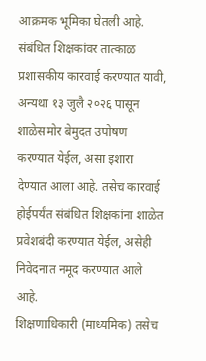आक्रमक भूमिका घेतली आहे. संबंधित शिक्षकांवर तात्काळ प्रशासकीय कारवाई करण्यात यावी, अन्यथा १३ जुलै २०२६ पासून शाळेसमोर बेमुदत उपोषण करण्यात येईल, असा इशारा देण्यात आला आहे. तसेच कारवाई होईपर्यंत संबंधित शिक्षकांना शाळेत प्रवेशबंदी करण्यात येईल, असेही निवेदनात नमूद करण्यात आले आहे.
शिक्षणाधिकारी (माध्यमिक) तसेच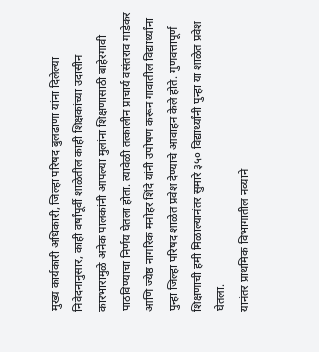मुख्य कार्यकारी अधिकारी, जिल्हा परिषद बुलढाणा यांना दिलेल्या निवेदनानुसार, काही वर्षांपूर्वी शाळेतील काही शिक्षकांच्या उदासीन कारभारामुळे अनेक पालकांनी आपल्या मुलांना शिक्षणासाठी बाहेरगावी पाठविण्याचा निर्णय घेतला होता. त्यावेळी तत्कालीन प्राचार्य वसंतराव गाडेकर आणि ज्येष्ठ नागरिक मनोहर शिंदे यांनी उपोषण करून गावातील विद्यार्थ्यांना पुन्हा जिल्हा परिषद शाळेत प्रवेश देण्याचे आवाहन केले होते. गुणवत्तापूर्ण शिक्षणाची हमी मिळाल्यानंतर सुमारे ३५० विद्यार्थ्यांनी पुन्हा या शाळेत प्रवेश घेतला.
यानंतर प्राथमिक विभागातील नव्याने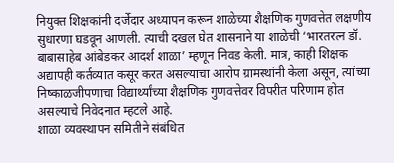नियुक्त शिक्षकांनी दर्जेदार अध्यापन करून शाळेच्या शैक्षणिक गुणवत्तेत लक्षणीय सुधारणा घडवून आणली. त्याची दखल घेत शासनाने या शाळेची ‘भारतरत्न डॉ. बाबासाहेब आंबेडकर आदर्श शाळा’ म्हणून निवड केली. मात्र, काही शिक्षक अद्यापही कर्तव्यात कसूर करत असल्याचा आरोप ग्रामस्थांनी केला असून, त्यांच्या निष्काळजीपणाचा विद्यार्थ्यांच्या शैक्षणिक गुणवत्तेवर विपरीत परिणाम होत असल्याचे निवेदनात म्हटले आहे.
शाळा व्यवस्थापन समितीने संबंधित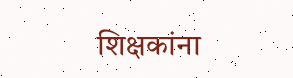शिक्षकांना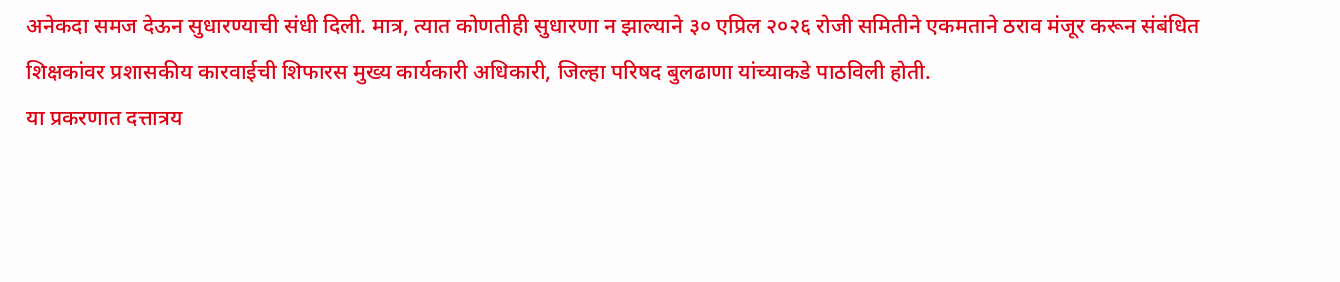अनेकदा समज देऊन सुधारण्याची संधी दिली. मात्र, त्यात कोणतीही सुधारणा न झाल्याने ३० एप्रिल २०२६ रोजी समितीने एकमताने ठराव मंजूर करून संबंधित शिक्षकांवर प्रशासकीय कारवाईची शिफारस मुख्य कार्यकारी अधिकारी, जिल्हा परिषद बुलढाणा यांच्याकडे पाठविली होती.
या प्रकरणात दत्तात्रय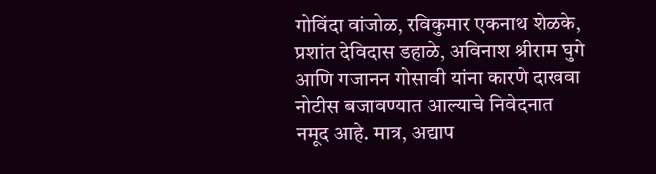गोविंदा वांजोळ, रविकुमार एकनाथ शेळके, प्रशांत देविदास डहाळे, अविनाश श्रीराम घुगे आणि गजानन गोसावी यांना कारणे दाखवा नोटीस बजावण्यात आल्याचे निवेदनात नमूद आहे. मात्र, अद्याप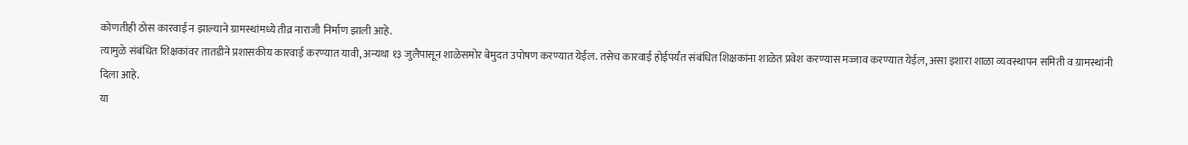कोणतीही ठोस कारवाई न झाल्याने ग्रामस्थांमध्ये तीव्र नाराजी निर्माण झाली आहे.
त्यामुळे संबंधित शिक्षकांवर तातडीने प्रशासकीय कारवाई करण्यात यावी, अन्यथा १३ जुलैपासून शाळेसमोर बेमुदत उपोषण करण्यात येईल. तसेच कारवाई होईपर्यंत संबंधित शिक्षकांना शाळेत प्रवेश करण्यास मज्जाव करण्यात येईल, असा इशारा शाळा व्यवस्थापन समिती व ग्रामस्थांनी दिला आहे.
या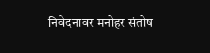निवेदनावर मनोहर संतोष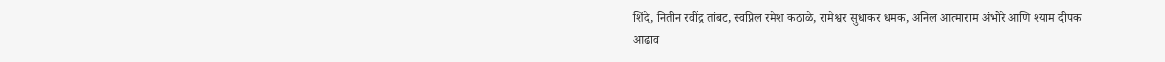शिंदे, नितीन रवींद्र तांबट, स्वप्निल रमेश कठाळे, रामेश्वर सुधाकर धमक, अनिल आत्माराम अंभोरे आणि श्याम दीपक आढाव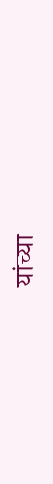यांच्या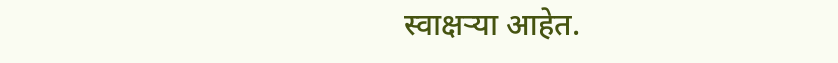स्वाक्षऱ्या आहेत.